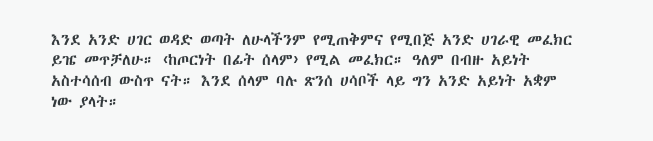እንደ አንድ ሀገር ወዳድ ወጣት ለሁላችንም የሚጠቅምና የሚበጅ አንድ ሀገራዊ መፈክር ይዤ መጥቻለሁ። ‹ከጦርነት በፊት ሰላም› የሚል መፈክር። ዓለም በብዙ አይነት አስተሳሰብ ውስጥ ናት። እንደ ሰላም ባሉ ጽንሰ ሀሳቦች ላይ ግን አንድ አይነት አቋም ነው ያላት።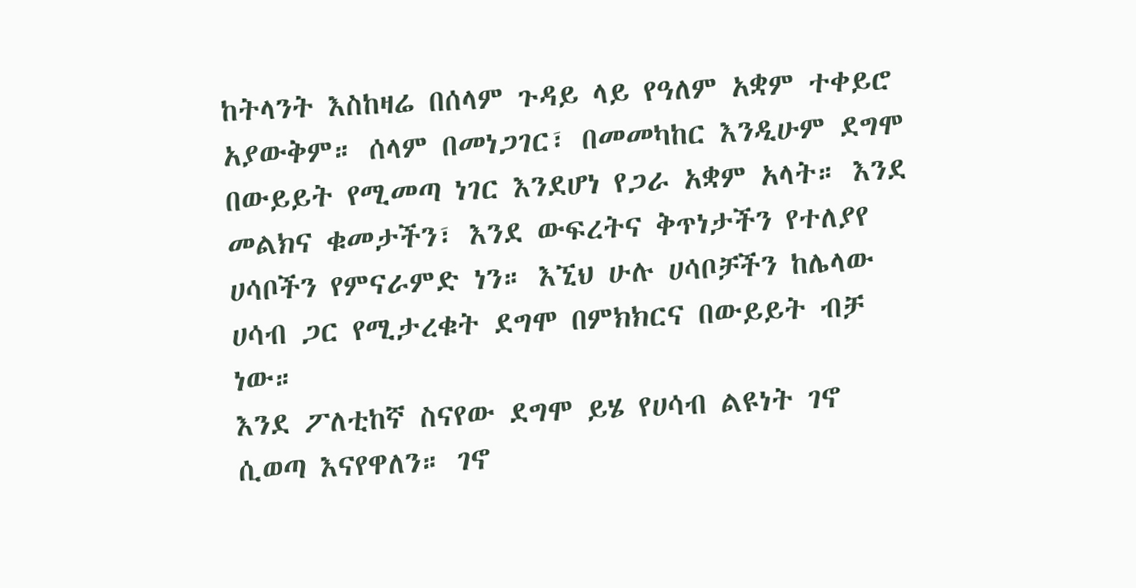ከትላንት እስከዛሬ በሰላም ጉዳይ ላይ የዓለም አቋም ተቀይሮ አያውቅም። ሰላም በመነጋገር፣ በመመካከር እንዲሁም ደግሞ በውይይት የሚመጣ ነገር እንደሆነ የጋራ አቋም አላት። እንደ መልክና ቁመታችን፣ እንደ ውፍረትና ቅጥነታችን የተለያየ ሀሳቦችን የምናራምድ ነን። እኚህ ሁሉ ሀሳቦቻችን ከሌላው ሀሳብ ጋር የሚታረቁት ደግሞ በምክክርና በውይይት ብቻ ነው።
እንደ ፖለቲከኛ ስናየው ደግሞ ይሄ የሀሳብ ልዩነት ገኖ ሲወጣ እናየዋለን። ገኖ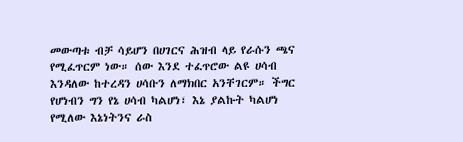መውጣቱ ብቻ ሳይሆን በሀገርና ሕዝብ ላይ የራሱን ጫና የሚፈጥርም ነው። ሰው እንደ ተፈጥሮው ልዩ ሀሳብ እንዳለው ከተረዳን ሀሳቡን ለማክበር አንቸገርም። ችግር የሆነብን ግን የኔ ሀሳብ ካልሆነ፣ እኔ ያልኩት ካልሆነ የሚለው እኔነትንና ራስ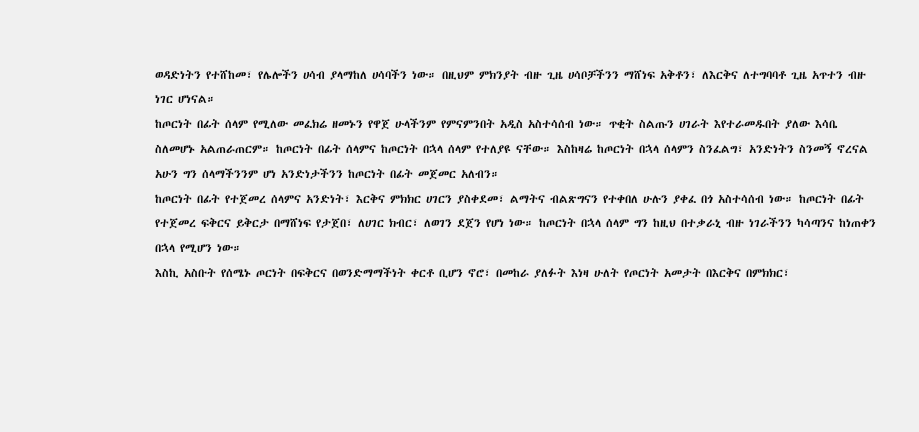ወዳድነትን የተሸከመ፣ የሌሎችን ሀሳብ ያላማከለ ሀሳባችን ነው። በዚህም ምክንያት ብዙ ጊዜ ሀሳቦቻችንን ማሸነፍ አቅቶን፣ ለእርቅና ለተግባባቶ ጊዜ አጥተን ብዙ ነገር ሆነናል።
ከጦርነት በፊት ሰላም የሚለው መፈክሬ ዘመኑን የዋጀ ሁላችንም የምናምንበት አዲስ አስተሳሰብ ነው። ጥቂት ስልጡን ሀገራት እየተራመዱበት ያለው እሳቤ ስለመሆኑ አልጠራጠርም። ከጦርነት በፊት ሰላምና ከጦርነት በኋላ ሰላም የተለያዩ ናቸው። እስከዛሬ ከጦርነት በኋላ ሰላምን ስንፈልግ፣ አንድነትን ስንመኝ ኖረናል አሁን ግን ሰላማችንንም ሆነ አንድነታችንን ከጦርነት በፊት መጀመር አለብን።
ከጦርነት በፊት የተጀመረ ሰላምና አንድነት፣ እርቅና ምክክር ሀገርን ያስቀደመ፣ ልማትና ብልጽግናን የተቀበለ ሁሉን ያቀፈ በጎ አስተሳሰብ ነው። ከጦርነት በፊት የተጀመረ ፍቅርና ይቅርታ በማሸነፍ የታጀበ፣ ለሀገር ክብር፣ ለወገን ደጀን የሆነ ነው። ከጦርነት በኋላ ሰላም ግን ከዚህ በተቃራኒ ብዙ ነገራችንን ካሳጣንና ከነጠቀን በኋላ የሚሆን ነው።
እስኪ አስቡት የሰሜኑ ጦርነት በፍቅርና በወንድማማችነት ቀርቶ ቢሆን ኖሮ፣ በመከራ ያለፉት እነዛ ሁለት የጦርነት አመታት በእርቅና በምክክር፣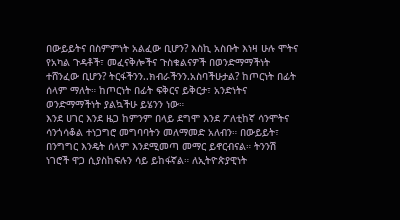በውይይትና በስምምነት አልፈው ቢሆን? እስኪ አስቡት እነዛ ሁሉ ሞትና የአካል ጉዳቶች፣ መፈናቅሎችና ጉስቁልናዎች በወንድማማችነት ተሸንፈው ቢሆን? ትርፋችንን..ክብራችንን.አስባችሁታል? ከጦርነት በፊት ሰላም ማለት። ከጦርነት በፊት ፍቅርና ይቅርታ፣ አንድነትና ወንድማማችነት ያልኳችሁ ይሄንን ነው።
እንደ ሀገር እንደ ዜጋ ከምንም በላይ ደግሞ እንደ ፖለቲከኛ ሳንሞትና ሳንጎሳቆል ተነጋግሮ መግባባትን መለማመድ አለብን። በውይይት፣ በንግግር እንዴት ሰላም እንደሚመጣ መማር ይኖርብናል። ትንንሽ ነገሮች ዋጋ ሲያስከፍሉን ሳይ ይከፋኛል። ለኢትዮጵያዊነት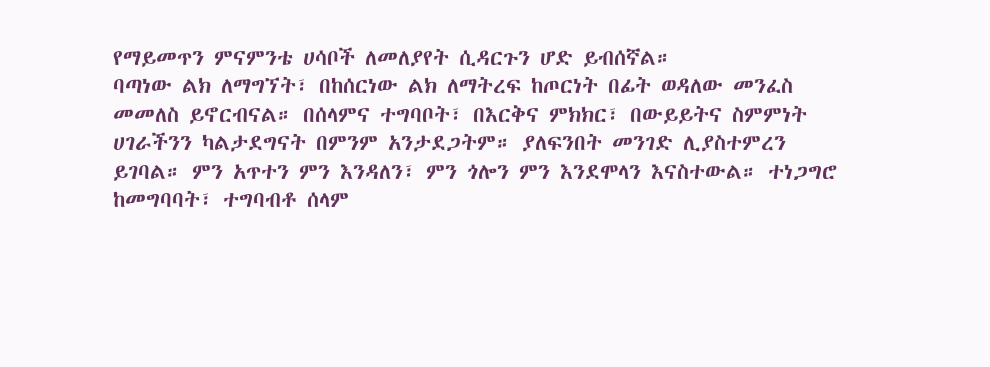የማይመጥን ምናምንቴ ሀሳቦች ለመለያየት ሲዳርጉን ሆድ ይብሰኛል።
ባጣነው ልክ ለማግኘት፣ በከሰርነው ልክ ለማትረፍ ከጦርነት በፊት ወዳለው መንፈስ መመለስ ይኖርብናል። በሰላምና ተግባቦት፣ በእርቅና ምክክር፣ በውይይትና ስምምነት ሀገራችንን ካልታደግናት በምንም አንታደጋትም። ያለፍንበት መንገድ ሊያስተምረን ይገባል። ምን አጥተን ምን እንዳለን፣ ምን ጎሎን ምን እንደሞላን እናስተውል። ተነጋግሮ ከመግባባት፣ ተግባብቶ ሰላም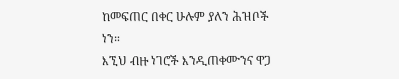ከመፍጠር በቀር ሁሉም ያለን ሕዝቦች ነን።
እኚህ ብዙ ነገሮች እንዲጠቀሙንና ዋጋ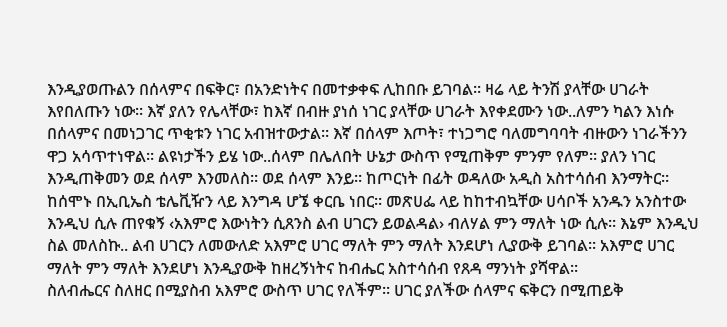እንዲያወጡልን በሰላምና በፍቅር፣ በአንድነትና በመተቃቀፍ ሊከበቡ ይገባል። ዛሬ ላይ ትንሽ ያላቸው ሀገራት እየበለጡን ነው። እኛ ያለን የሌላቸው፣ ከእኛ በብዙ ያነሰ ነገር ያላቸው ሀገራት እየቀደሙን ነው..ለምን ካልን እነሱ በሰላምና በመነጋገር ጥቂቱን ነገር አብዝተውታል። እኛ በሰላም እጦት፣ ተነጋግሮ ባለመግባባት ብዙውን ነገራችንን ዋጋ አሳጥተነዋል። ልዩነታችን ይሄ ነው..ሰላም በሌለበት ሁኔታ ውስጥ የሚጠቅም ምንም የለም። ያለን ነገር እንዲጠቅመን ወደ ሰላም እንመለስ። ወደ ሰላም እንይ። ከጦርነት በፊት ወዳለው አዲስ አስተሳሰብ እንማትር።
ከሰሞኑ በኢቢኤስ ቴሌቪዥን ላይ እንግዳ ሆኜ ቀርቤ ነበር። መጽሀፌ ላይ ከከተብኳቸው ሀሳቦች አንዱን አንስተው እንዲህ ሲሉ ጠየቁኝ ‹አእምሮ እውነትን ሲጸንስ ልብ ሀገርን ይወልዳል› ብለሃል ምን ማለት ነው ሲሉ። እኔም እንዲህ ስል መለስኩ.. ልብ ሀገርን ለመውለድ አእምሮ ሀገር ማለት ምን ማለት እንደሆነ ሊያውቅ ይገባል። አእምሮ ሀገር ማለት ምን ማለት እንደሆነ እንዲያውቅ ከዘረኝነትና ከብሔር አስተሳሰብ የጸዳ ማንነት ያሻዋል።
ስለብሔርና ስለዘር በሚያስብ አእምሮ ውስጥ ሀገር የለችም። ሀገር ያለችው ሰላምና ፍቅርን በሚጠይቅ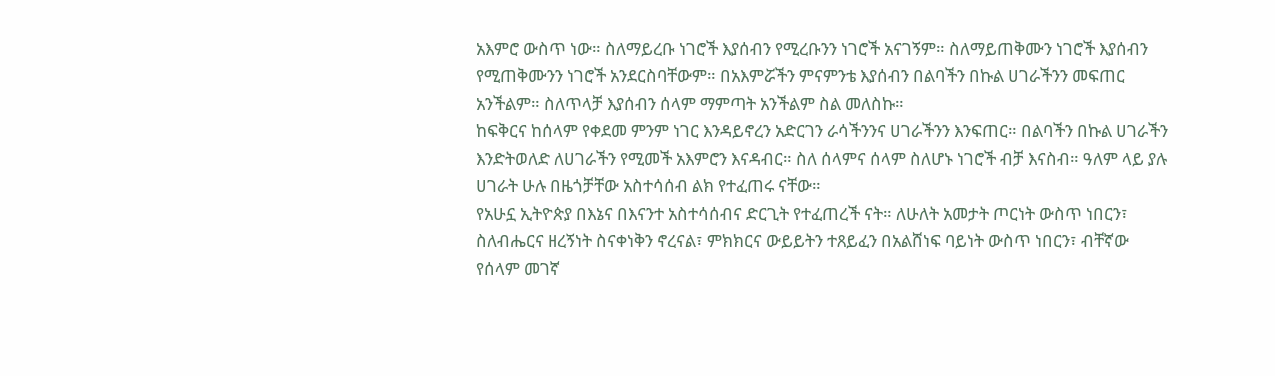አእምሮ ውስጥ ነው። ስለማይረቡ ነገሮች እያሰብን የሚረቡንን ነገሮች አናገኝም። ስለማይጠቅሙን ነገሮች እያሰብን የሚጠቅሙንን ነገሮች አንደርስባቸውም። በአእምሯችን ምናምንቴ እያሰብን በልባችን በኩል ሀገራችንን መፍጠር አንችልም። ስለጥላቻ እያሰብን ሰላም ማምጣት አንችልም ስል መለስኩ።
ከፍቅርና ከሰላም የቀደመ ምንም ነገር እንዳይኖረን አድርገን ራሳችንንና ሀገራችንን እንፍጠር። በልባችን በኩል ሀገራችን እንድትወለድ ለሀገራችን የሚመች አእምሮን እናዳብር። ስለ ሰላምና ሰላም ስለሆኑ ነገሮች ብቻ እናስብ። ዓለም ላይ ያሉ ሀገራት ሁሉ በዜጎቻቸው አስተሳሰብ ልክ የተፈጠሩ ናቸው።
የአሁኗ ኢትዮጵያ በእኔና በእናንተ አስተሳሰብና ድርጊት የተፈጠረች ናት። ለሁለት አመታት ጦርነት ውስጥ ነበርን፣ ስለብሔርና ዘረኝነት ስናቀነቅን ኖረናል፣ ምክክርና ውይይትን ተጸይፈን በአልሸነፍ ባይነት ውስጥ ነበርን፣ ብቸኛው የሰላም መገኛ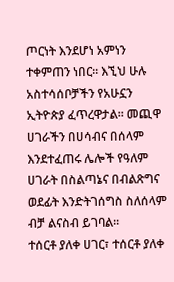ጦርነት እንደሆነ አምነን ተቀምጠን ነበር። እኚህ ሁሉ አስተሳሰቦቻችን የአሁኗን ኢትዮጵያ ፈጥረዋታል። መጪዋ ሀገራችን በሀሳብና በሰላም እንደተፈጠሩ ሌሎች የዓለም ሀገራት በስልጣኔና በብልጽግና ወደፊት እንድትገሰግስ ስለሰላም ብቻ ልናስብ ይገባል።
ተሰርቶ ያለቀ ሀገር፣ ተሰርቶ ያለቀ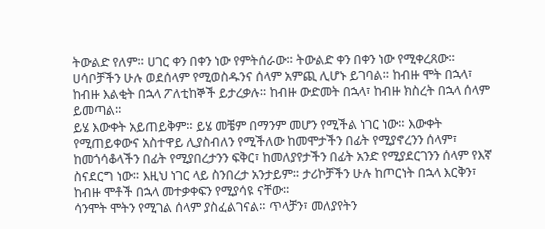ትውልድ የለም። ሀገር ቀን በቀን ነው የምትሰራው። ትውልድ ቀን በቀን ነው የሚቀረጸው። ሀሳቦቻችን ሁሉ ወደሰላም የሚወስዱንና ሰላም አምጪ ሊሆኑ ይገባል። ከብዙ ሞት በኋላ፣ ከብዙ እልቂት በኋላ ፖለቲከኞች ይታረቃሉ። ከብዙ ውድመት በኋላ፣ ከብዙ ክስረት በኋላ ሰላም ይመጣል።
ይሄ እውቀት አይጠይቅም። ይሄ መቼም በማንም መሆን የሚችል ነገር ነው። እውቀት የሚጠይቀውና አስተዋይ ሊያስብለን የሚችለው ከመሞታችን በፊት የሚያኖረንን ሰላም፣ ከመጎሳቆላችን በፊት የሚያበረታንን ፍቅር፣ ከመለያየታችን በፊት አንድ የሚያደርገንን ሰላም የእኛ ስናደርግ ነው። እዚህ ነገር ላይ ስንበረታ አንታይም። ታሪኮቻችን ሁሉ ከጦርነት በኋላ እርቅን፣ ከብዙ ሞቶች በኋላ መተቃቀፍን የሚያሳዩ ናቸው።
ሳንሞት ሞትን የሚገል ሰላም ያስፈልገናል። ጥላቻን፣ መለያየትን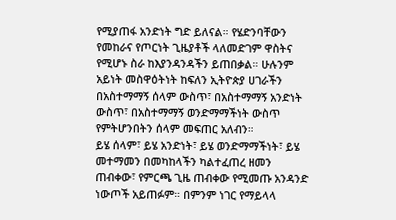የሚያጠፋ አንድነት ግድ ይለናል። የሄድንባቸውን የመከራና የጦርነት ጊዜያቶች ላለመድገም ዋስትና የሚሆኑ ስራ ከእያንዳንዳችን ይጠበቃል። ሁሉንም አይነት መስዋዕትነት ከፍለን ኢትዮጵያ ሀገራችን በአስተማማኝ ሰላም ውስጥ፣ በአስተማማኝ አንድነት ውስጥ፣ በአስተማማኝ ወንድማማችነት ውስጥ የምትሆንበትን ሰላም መፍጠር አለብን።
ይሄ ሰላም፣ ይሄ አንድነት፣ ይሄ ወንድማማችነት፣ ይሄ መተማመን በመካከላችን ካልተፈጠረ ዘመን ጠብቀው፣ የምርጫ ጊዜ ጠብቀው የሚመጡ አንዳንድ ነውጦች አይጠፉም። በምንም ነገር የማይላላ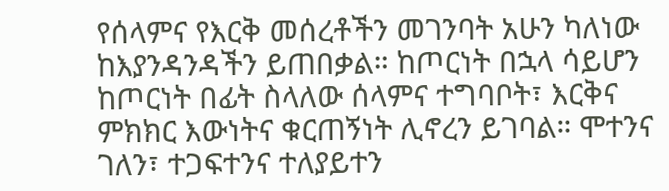የሰላምና የእርቅ መሰረቶችን መገንባት አሁን ካለነው ከእያንዳንዳችን ይጠበቃል። ከጦርነት በኋላ ሳይሆን ከጦርነት በፊት ስላለው ሰላምና ተግባቦት፣ እርቅና ምክክር እውነትና ቁርጠኝነት ሊኖረን ይገባል። ሞተንና ገለን፣ ተጋፍተንና ተለያይተን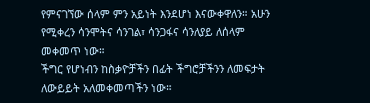የምናገኘው ሰላም ምን አይነት እንደሆነ እናውቀዋለን። አሁን የሚቀረን ሳንሞትና ሳንገል፣ ሳንጋፋና ሳንለያይ ለሰላም መቀመጥ ነው።
ችግር የሆነብን ከስቃዮቻችን በፊት ችግሮቻችንን ለመፍታት ለውይይት አለመቀመጣችን ነው።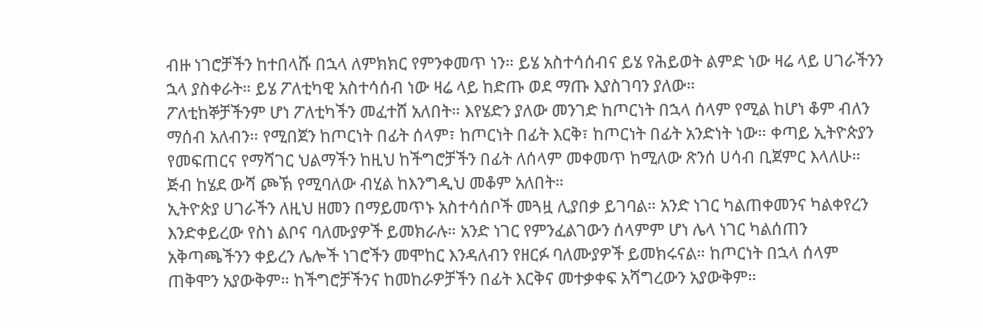ብዙ ነገሮቻችን ከተበላሹ በኋላ ለምክክር የምንቀመጥ ነን። ይሄ አስተሳሰብና ይሄ የሕይወት ልምድ ነው ዛሬ ላይ ሀገራችንን ኋላ ያስቀራት። ይሄ ፖለቲካዊ አስተሳሰብ ነው ዛሬ ላይ ከድጡ ወደ ማጡ እያስገባን ያለው።
ፖለቲከኞቻችንም ሆነ ፖለቲካችን መፈተሸ አለበት። እየሄድን ያለው መንገድ ከጦርነት በኋላ ሰላም የሚል ከሆነ ቆም ብለን ማሰብ አለብን። የሚበጀን ከጦርነት በፊት ሰላም፣ ከጦርነት በፊት እርቅ፣ ከጦርነት በፊት አንድነት ነው። ቀጣይ ኢትዮጵያን የመፍጠርና የማሻገር ህልማችን ከዚህ ከችግሮቻችን በፊት ለሰላም መቀመጥ ከሚለው ጽንሰ ሀሳብ ቢጀምር እላለሁ። ጅብ ከሄደ ውሻ ጮኽ የሚባለው ብሂል ከእንግዲህ መቆም አለበት።
ኢትዮጵያ ሀገራችን ለዚህ ዘመን በማይመጥኑ አስተሳሰቦች መጓዟ ሊያበቃ ይገባል። አንድ ነገር ካልጠቀመንና ካልቀየረን እንድቀይረው የስነ ልቦና ባለሙያዎች ይመክራሉ። አንድ ነገር የምንፈልገውን ሰላምም ሆነ ሌላ ነገር ካልሰጠን አቅጣጫችንን ቀይረን ሌሎች ነገሮችን መሞከር እንዳለብን የዘርፉ ባለሙያዎች ይመክሩናል። ከጦርነት በኋላ ሰላም ጠቅሞን አያውቅም። ከችግሮቻችንና ከመከራዎቻችን በፊት እርቅና መተቃቀፍ አሻግረውን አያውቅም።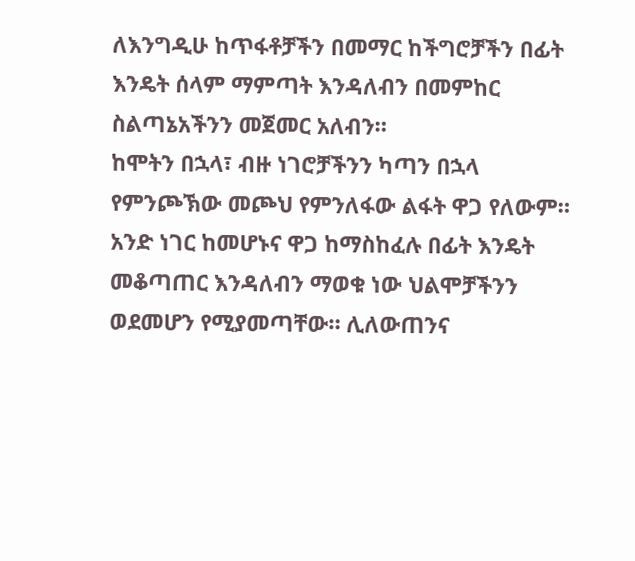ለእንግዲሁ ከጥፋቶቻችን በመማር ከችግሮቻችን በፊት እንዴት ሰላም ማምጣት እንዳለብን በመምከር ስልጣኔአችንን መጀመር አለብን።
ከሞትን በኋላ፣ ብዙ ነገሮቻችንን ካጣን በኋላ የምንጮኽው መጮህ የምንለፋው ልፋት ዋጋ የለውም። አንድ ነገር ከመሆኑና ዋጋ ከማስከፈሉ በፊት እንዴት መቆጣጠር እንዳለብን ማወቁ ነው ህልሞቻችንን ወደመሆን የሚያመጣቸው። ሊለውጠንና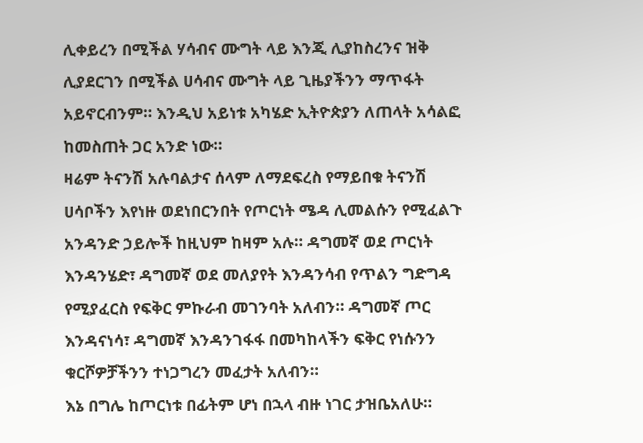ሊቀይረን በሚችል ሃሳብና ሙግት ላይ እንጂ ሊያከስረንና ዝቅ ሊያደርገን በሚችል ሀሳብና ሙግት ላይ ጊዜያችንን ማጥፋት አይኖርብንም። እንዲህ አይነቱ አካሄድ ኢትዮጵያን ለጠላት አሳልፎ ከመስጠት ጋር አንድ ነው።
ዛሬም ትናንሽ አሉባልታና ሰላም ለማደፍረስ የማይበቁ ትናንሽ ሀሳቦችን እየነዙ ወደነበርንበት የጦርነት ሜዳ ሊመልሱን የሚፈልጉ አንዳንድ ኃይሎች ከዚህም ከዛም አሉ። ዳግመኛ ወደ ጦርነት እንዳንሄድ፣ ዳግመኛ ወደ መለያየት እንዳንሳብ የጥልን ግድግዳ የሚያፈርስ የፍቅር ምኩራብ መገንባት አለብን። ዳግመኛ ጦር እንዳናነሳ፣ ዳግመኛ እንዳንገፋፋ በመካከላችን ፍቅር የነሱንን ቁርሾዎቻችንን ተነጋግረን መፈታት አለብን።
እኔ በግሌ ከጦርነቱ በፊትም ሆነ በኋላ ብዙ ነገር ታዝቤአለሁ።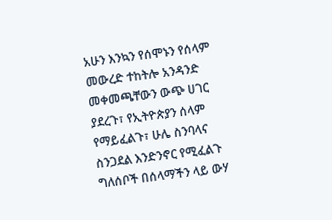አሁን እንኳን የሰሞኑን የሰላም መውረድ ተከትሎ አንዳንድ መቀመጫቸውን ውጭ ሀገር ያደረጉ፣ የኢትዮጵያን ሰላም የማይፈልጉ፣ ሁሌ ስንባላና ስንጋደል እንድንኖር የሚፈልጉ ግለሰቦች በሰላማችን ላይ ውሃ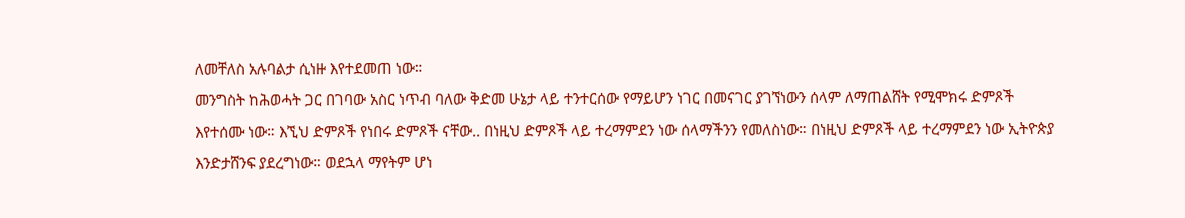ለመቸለስ አሉባልታ ሲነዙ እየተደመጠ ነው።
መንግስት ከሕወሓት ጋር በገባው አስር ነጥብ ባለው ቅድመ ሁኔታ ላይ ተንተርሰው የማይሆን ነገር በመናገር ያገኘነውን ሰላም ለማጠልሸት የሚሞክሩ ድምጾች እየተሰሙ ነው። እኚህ ድምጾች የነበሩ ድምጾች ናቸው.. በነዚህ ድምጾች ላይ ተረማምደን ነው ሰላማችንን የመለስነው። በነዚህ ድምጾች ላይ ተረማምደን ነው ኢትዮጵያ እንድታሸንፍ ያደረግነው። ወደኋላ ማየትም ሆነ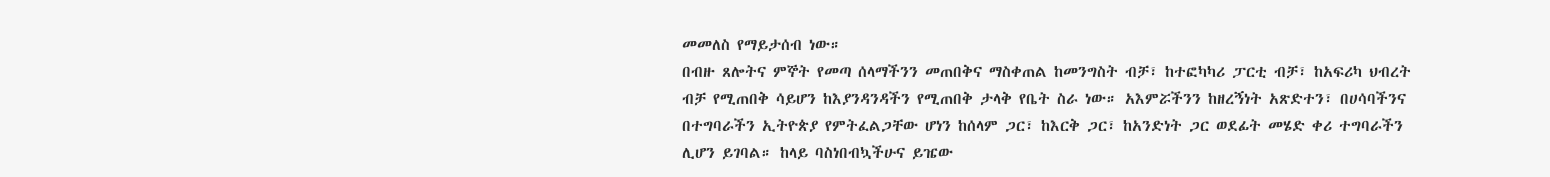መመለስ የማይታሰብ ነው።
በብዙ ጸሎትና ምኞት የመጣ ሰላማችንን መጠበቅና ማስቀጠል ከመንግስት ብቻ፣ ከተፎካካሪ ፓርቲ ብቻ፣ ከአፍሪካ ህብረት ብቻ የሚጠበቅ ሳይሆን ከእያንዳንዳችን የሚጠበቅ ታላቅ የቤት ስራ ነው። አእምሯችንን ከዘረኝነት አጽድተን፣ በሀሳባችንና በተግባራችን ኢትዮጵያ የምትፈልጋቸው ሆነን ከሰላም ጋር፣ ከእርቅ ጋር፣ ከአንድነት ጋር ወደፊት መሄድ ቀሪ ተግባራችን ሊሆን ይገባል። ከላይ ባስነበብኳችሁና ይዤው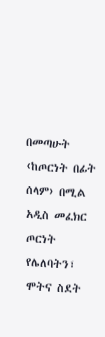በመጣሁት ‹ከጦርነት በፊት ሰላም› በሚል አዲስ መፈክር ጦርነት የሌለባትን፣ ሞትና ስደት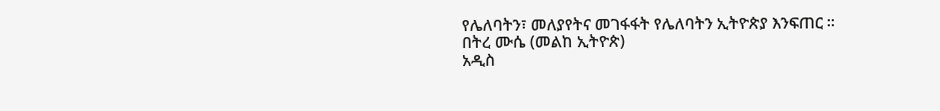የሌለባትን፣ መለያየትና መገፋፋት የሌለባትን ኢትዮጵያ እንፍጠር ።
በትረ ሙሴ (መልከ ኢትዮጵ)
አዲስ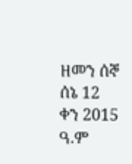ዘመን ሰኞ ሰኔ 12 ቀን 2015 ዓ.ም